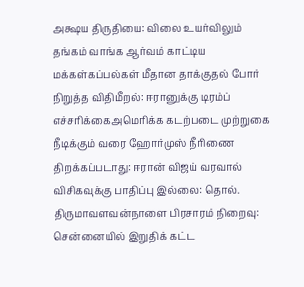அக்ஷய திருதியை: விலை உயர்விலும் தங்கம் வாங்க ஆர்வம் காட்டிய மக்கள்கப்பல்கள் மீதான தாக்குதல் போர் நிறுத்த விதிமீறல்: ஈரானுக்கு டிரம்ப் எச்சரிக்கைஅமெரிக்க கடற்படை முற்றுகை நீடிக்கும் வரை ஹோர்முஸ் நீரிணை திறக்கப்படாது: ஈரான் விஜய் வரவால் விசிகவுக்கு பாதிப்பு இல்லை: தொல். திருமாவளவன்நாளை பிரசாரம் நிறைவு: சென்னையில் இறுதிக் கட்ட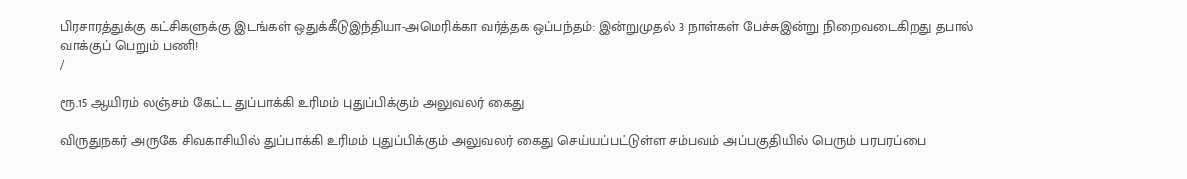பிரசாரத்துக்கு கட்சிகளுக்கு இடங்கள் ஒதுக்கீடுஇந்தியா-அமெரிக்கா வர்த்தக ஒப்பந்தம்: இன்றுமுதல் 3 நாள்கள் பேச்சுஇன்று நிறைவடைகிறது தபால் வாக்குப் பெறும் பணி!
/

ரூ.15 ஆயிரம் லஞ்சம் கேட்ட துப்பாக்கி உரிமம் புதுப்பிக்கும் அலுவலர் கைது

விருதுநகர் அருகே சிவகாசியில் துப்பாக்கி உரிமம் புதுப்பிக்கும் அலுவலர் கைது செய்யப்பட்டுள்ள சம்பவம் அப்பகுதியில் பெரும் பரபரப்பை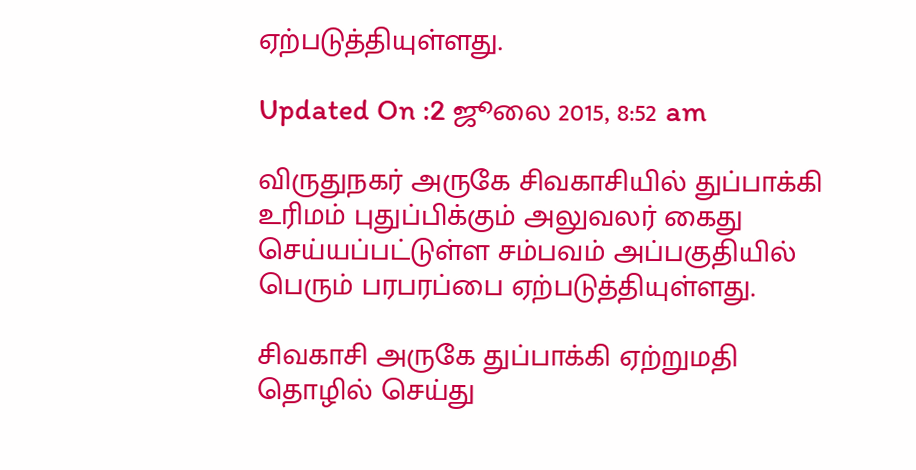ஏற்படுத்தியுள்ளது.

Updated On :2 ஜூலை 2015, 8:52 am

விருதுநகர் அருகே சிவகாசியில் துப்பாக்கி உரிமம் புதுப்பிக்கும் அலுவலர் கைது செய்யப்பட்டுள்ள சம்பவம் அப்பகுதியில் பெரும் பரபரப்பை ஏற்படுத்தியுள்ளது.

சிவகாசி அருகே துப்பாக்கி ஏற்றுமதி தொழில் செய்து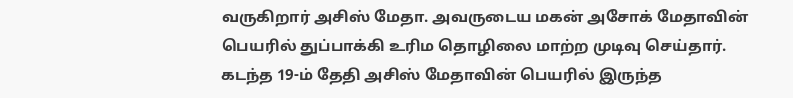வருகிறார் அசிஸ் மேதா. அவருடைய மகன் அசோக் மேதாவின் பெயரில் துப்பாக்கி உரிம தொழிலை மாற்ற முடிவு செய்தார். கடந்த 19-ம் தேதி அசிஸ் மேதாவின் பெயரில் இருந்த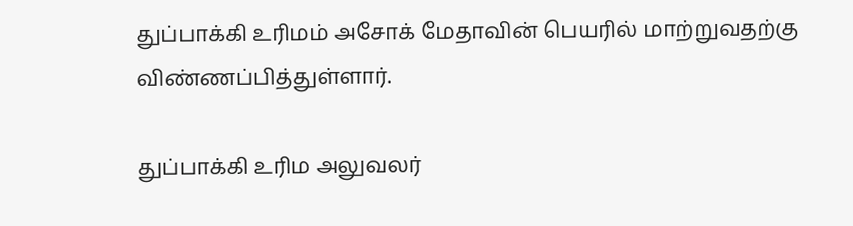துப்பாக்கி உரிமம் அசோக் மேதாவின் பெயரில் மாற்றுவதற்கு விண்ணப்பித்துள்ளார்.

துப்பாக்கி உரிம அலுவலர்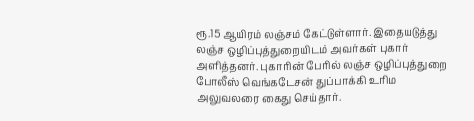ரூ.15 ஆயிரம் லஞ்சம் கேட்டுள்ளார். இதையடுத்து லஞ்ச ஒழிப்புத்துறையிடம் அவர்கள் புகார் அளித்தனர். புகாரின் பேரில் லஞ்ச ஒழிப்புத்துறை போலீஸ் வெங்கடேசன் துப்பாக்கி உரிம அலுவலரை கைது செய்தார்.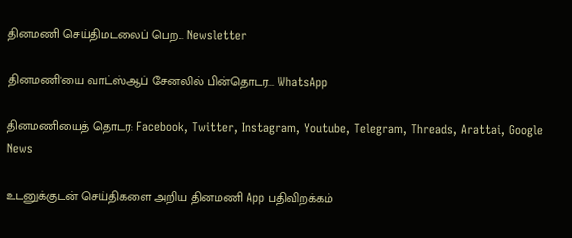தினமணி செய்திமடலைப் பெற... Newsletter

தினமணி'யை வாட்ஸ்ஆப் சேனலில் பின்தொடர... WhatsApp

தினமணியைத் தொடர: Facebook, Twitter, Instagram, Youtube, Telegram, Threads, Arattai, Google News

உடனுக்குடன் செய்திகளை அறிய தினமணி App பதிவிறக்கம்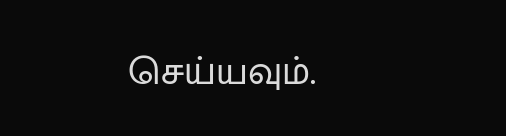செய்யவும்.